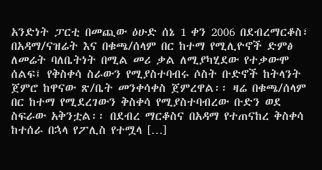አንድነት ፓርቲ በመጪው ዕሁድ ሰኔ 1 ቀን 2006 በደብረማርቆስ፣ በአዳማ/ናዝሬት እና በቁጫ/ሰላም በር ከተማ የሚሊዮኖች ድምፅ ለመሬት ባለቤትነት በሚል መሪ ቃል ለሚያካሂደው የተቃውሞ ሰልፍ፤ የቅስቀሳ ስራውን የሚያስተባብሩ ሶስት ቡድኖች ከትላንት ጀምሮ ከዋናው ጽ/ቤት መንቀሳቀስ ጀምረዋል፡፡ ዛሬ በቁጫ/ሰላም በር ከተማ የሚደረገውን ቅስቀሳ የሚያስተባብረው ቡድን ወደ ስፍራው አቅንቷል፡፡ በደብረ ማርቆስና በአዳማ የተጠናከረ ቅስቀሳ ከተሰራ በኋላ የፖሊስ የተሟላ […]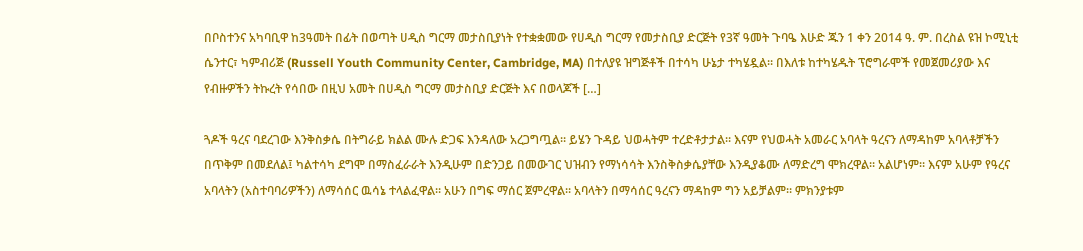በቦስተንና አካባቢዋ ከ3ዓመት በፊት በወጣት ሀዲስ ግርማ መታስቢያነት የተቋቋመው የሀዲስ ግርማ የመታስቢያ ድርጅት የ3ኛ ዓመት ጉባዔ እሁድ ጁን 1 ቀን 2014 ዓ. ም. በረስል ዩዝ ኮሚኒቲ ሴንተር፣ ካምብሪጅ (Russell Youth Community Center, Cambridge, MA) በተለያዩ ዝግጅቶች በተሳካ ሁኔታ ተካሄዷል። በእለቱ ከተካሄዱት ፕሮግራሞች የመጀመሪያው እና የብዙዎችን ትኩረት የሳበው በዚህ አመት በሀዲስ ግርማ መታስቢያ ድርጅት እና በወላጆች […]

ጓዶች ዓረና ባደረገው እንቅስቃሴ በትግራይ ክልል ሙሉ ድጋፍ እንዳለው አረጋግጧል። ይሄን ጉዳይ ህወሓትም ተረድቶታታል። እናም የህወሓት አመራር አባላት ዓረናን ለማዳከም አባላቶቻችን በጥቅም በመደለል፤ ካልተሳካ ደግሞ በማስፈራራት እንዲሁም በድንጋይ በመውገር ህዝብን የማነሳሳት እንስቅስቃሴያቸው እንዲያቆሙ ለማድረግ ሞክረዋል። አልሆነም። እናም አሁም የዓረና አባላትን (አስተባባሪዎችን) ለማሳሰር ዉሳኔ ተላልፈዋል። አሁን በግፍ ማሰር ጀምረዋል። አባላትን በማሳሰር ዓረናን ማዳከም ግን አይቻልም። ምክንያቱም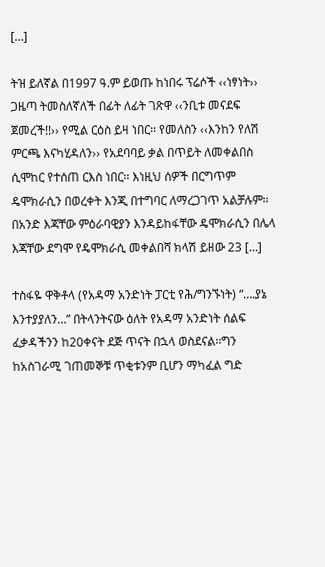[…]

ትዝ ይለኛል በ1997 ዓ.ም ይወጡ ከነበሩ ፕሬሶች ‹‹ነፃነት›› ጋዜጣ ትመስለኛለች በፊት ለፊት ገጽዋ ‹‹ንቢቱ መናደፍ ጀመረች!!›› የሚል ርዕስ ይዛ ነበር፡፡ የመለስን ‹‹እንከን የለሽ ምርጫ እናካሂዳለን›› የአደባባይ ቃል በጥይት ለመቀልበስ ሲሞከር የተሰጠ ርእስ ነበር፡፡ እነዚህ ሰዎች በርግጥም ዴሞክራሲን በወረቀት እንጂ በተግባር ለማረጋገጥ አልቻሉም፡፡ በአንድ እጃቸው ምዕራባዊያን እንዳይከፋቸው ዴሞክራሲን በሌላ እጃቸው ደግሞ የዴሞክራሲ መቀልበሻ ክላሽ ይዘው 23 […]

ተስፋዬ ዋቅቶላ (የአዳማ አንድነት ፓርቲ የሕ/ግንኙነት) “….ያኔ እንተያያለን…” በትላንትናው ዕለት የአዳማ አንድነት ሰልፍ ፈቃዳችንን ከ20ቀናት ደጅ ጥናት በኋላ ወስደናል፡፡ግን ከአስገራሚ ገጠመኞቹ ጥቂቱንም ቢሆን ማካፈል ግድ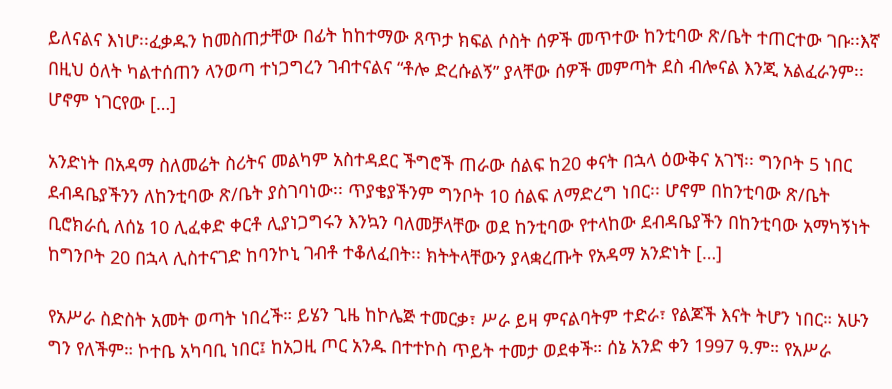ይለናልና እነሆ፡፡ፈቃዱን ከመስጠታቸው በፊት ከከተማው ጸጥታ ክፍል ሶስት ሰዎች መጥተው ከንቲባው ጽ/ቤት ተጠርተው ገቡ፡፡እኛ በዚህ ዕለት ካልተሰጠን ላንወጣ ተነጋግረን ገብተናልና “ቶሎ ድረሱልኝ” ያላቸው ሰዎች መምጣት ደስ ብሎናል እንጂ አልፈራንም፡፡ሆኖም ነገርየው […]

አንድነት በአዳማ ስለመሬት ስሪትና መልካም አስተዳደር ችግሮች ጠራው ሰልፍ ከ20 ቀናት በኋላ ዕውቅና አገኘ፡፡ ግንቦት 5 ነበር ደብዳቤያችንን ለከንቲባው ጽ/ቤት ያስገባነው፡፡ ጥያቄያችንም ግንቦት 10 ሰልፍ ለማድረግ ነበር፡፡ ሆኖም በከንቲባው ጽ/ቤት ቢሮክራሲ ለሰኔ 10 ሊፈቀድ ቀርቶ ሊያነጋግሩን እንኳን ባለመቻላቸው ወደ ከንቲባው የተላከው ደብዳቤያችን በከንቲባው አማካኝነት ከግንቦት 20 በኋላ ሊስተናገድ ከባንኮኒ ገብቶ ተቆለፈበት፡፡ ክትትላቸውን ያላቋረጡት የአዳማ አንድነት […]

የአሥራ ስድስት አመት ወጣት ነበረች። ይሄን ጊዜ ከኮሌጅ ተመርቃ፣ ሥራ ይዛ ምናልባትም ተድራ፣ የልጆች እናት ትሆን ነበር። አሁን ግን የለችም። ኮተቤ አካባቢ ነበር፤ ከአጋዚ ጦር አንዱ በተተኮስ ጥይት ተመታ ወደቀች። ሰኔ አንድ ቀን 1997 ዓ.ም። የአሥራ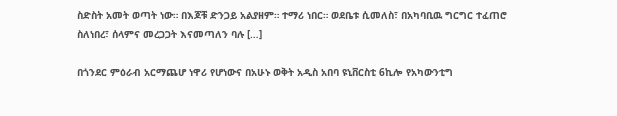ስድስት አመት ወጣት ነው። በእጆቹ ድንጋይ አልያዘም። ተማሪ ነበር። ወደቤቱ ሲመለስ፣ በአካባቢዉ ግርግር ተፈጠሮ ስለነበረ፣ ሰላምና መረጋጋት እናመጣለን ባሉ […]

በጎንደር ምዕራብ አርማጨሆ ነዋሪ የሆነውና በአሁኑ ወቅት አዲስ አበባ ዩኒቨርስቲ 6ኪሎ የአካውንቲግ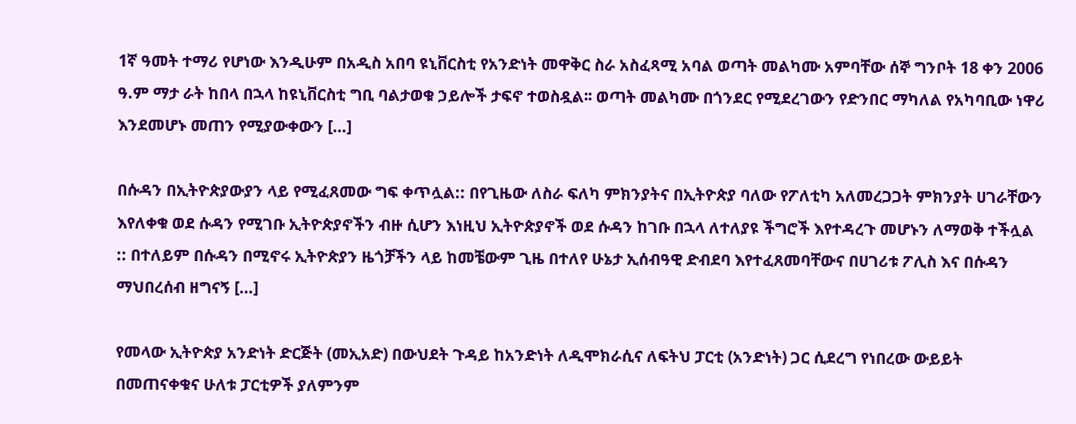1ኛ ዓመት ተማሪ የሆነው እንዲሁም በአዲስ አበባ ዩኒቨርስቲ የአንድነት መዋቅር ስራ አስፈጻሚ አባል ወጣት መልካሙ አምባቸው ሰኞ ግንቦት 18 ቀን 2006 ዓ.ም ማታ ራት ከበላ በኋላ ከዩኒቨርስቲ ግቢ ባልታወቁ ኃይሎች ታፍኖ ተወስዷል፡፡ ወጣት መልካሙ በጎንደር የሚደረገውን የድንበር ማካለል የአካባቢው ነዋሪ እንደመሆኑ መጠን የሚያውቀውን […]

በሱዳን በኢትዮጵያውያን ላይ የሚፈጸመው ግፍ ቀጥሏል:: በየጊዜው ለስራ ፍለካ ምክንያትና በኢትዮጵያ ባለው የፖለቲካ አለመረጋጋት ምክንያት ሀገራቸውን እየለቀቁ ወደ ሱዳን የሚገቡ ኢትዮጵያኖችን ብዙ ሲሆን እነዚህ ኢትዮጵያኖች ወደ ሱዳን ከገቡ በኋላ ለተለያዩ ችግሮች እየተዳረጉ መሆኑን ለማወቅ ተችሏል :: በተለይም በሱዳን በሚኖሩ ኢትዮጵያን ዜጎቻችን ላይ ከመቼውም ጊዜ በተለየ ሁኔታ ኢሰብዓዊ ድብደባ እየተፈጸመባቸውና በሀገሪቱ ፖሊስ እና በሱዳን ማህበረሰብ ዘግናኝ […]

የመላው ኢትዮጵያ አንድነት ድርጅት (መኢአድ) በውህደት ጉዳይ ከአንድነት ለዲሞክራሲና ለፍትህ ፓርቲ (አንድነት) ጋር ሲደረግ የነበረው ውይይት በመጠናቀቁና ሁለቱ ፓርቲዎች ያለምንም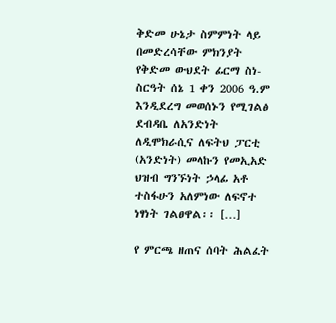ቅድመ ሁኔታ ስምምነት ላይ በመድረሳቸው ምክንያት የቅድመ ውህደት ፊርማ ስነ-ስርዓት ሰኔ 1 ቀን 2006 ዓ.ም እንዲደረግ መወሰኑን የሚገልፅ ደብዳቤ ለአንድነት ለዲሞክራሲና ለፍትህ ፓርቲ (አንድነት) መላኩን የመኢአድ ህዝብ ግንኙነት ኃላፊ አቶ ተስፋሁን አለምነው ለፍኖተ ነፃነት ገልፀዋል፡፡ […]

የ ምርጫ ዘጠና ሰባት ሕልፈት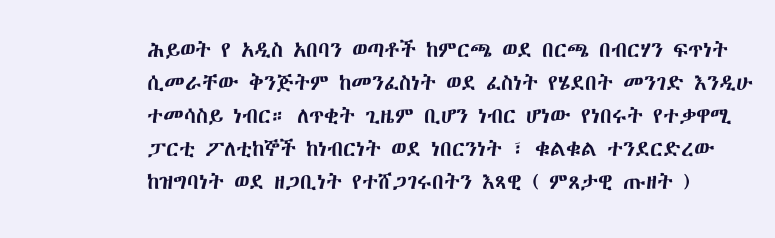ሕይወት የ አዲስ አበባን ወጣቶች ከምርጫ ወደ በርጫ በብርሃን ፍጥነት ሲመራቸው ቅንጅትም ከመንፈስነት ወደ ፈስነት የሄደበት መንገድ እንዲሁ ተመሳስይ ነብር። ለጥቂት ጊዜም ቢሆን ነብር ሆነው የነበሩት የተቃዋሚ ፓርቲ ፖለቲከኞች ከነብርነት ወደ ነበርንነት ፣ ቁልቁል ተንደርድረው ከዝግባነት ወደ ዘጋቢነት የተሸጋገሩበትን እጻዊ ( ምጸታዊ ጡዘት )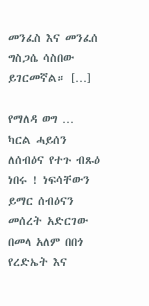መንፈስ እና መንፈሰ ግስጋሴ ሳስበው ይገርመኛል። […]

የማለዳ ወግ … ካርል ሓይሰን ለሰብዕና የተጉ ብጹዕ ነበሩ ! ነፍሳቸውን ይማር ሰብዕናን መሰረት አድርገው በመላ አለም በበጎ የረድኤት እና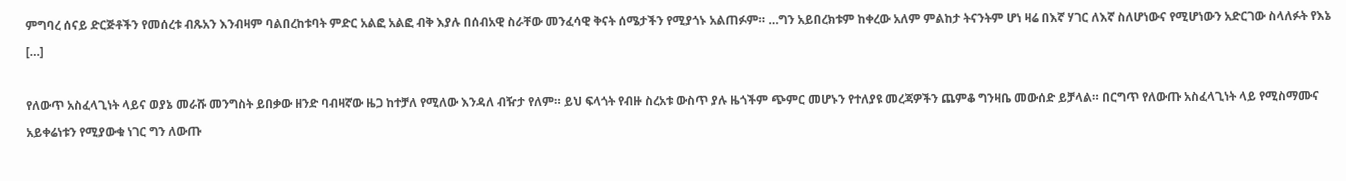ምግባረ ሰናይ ድርጅቶችን የመሰረቱ ብጹአን እንብዛም ባልበረከቱባት ምድር አልፎ አልፎ ብቅ እያሉ በሰብአዊ ስራቸው መንፈሳዊ ቅናት ሰሜታችን የሚያጎኑ አልጠፉም። …ግን አይበረክቱም ከቀረው አለም ምልከታ ትናንትም ሆነ ዛሬ በእኛ ሃገር ለእኛ ስለሆነውና የሚሆነውን አድርገው ስላለፉት የእኔ […]

የለውጥ አስፈላጊነት ላይና ወያኔ መራሹ መንግስት ይበቃው ዘንድ ባብዛኛው ዜጋ ከተቻለ የሚለው እንዳለ ብዥታ የለም። ይህ ፍላጎት የብዙ ስረአቱ ውስጥ ያሉ ዜጎችም ጭምር መሆኑን የተለያዩ መረጃዎችን ጨምቆ ግንዛቤ መውሰድ ይቻላል። በርግጥ የለውጡ አስፈላጊነት ላይ የሚስማሙና አይቀሬነቱን የሚያውቁ ነገር ግን ለውጡ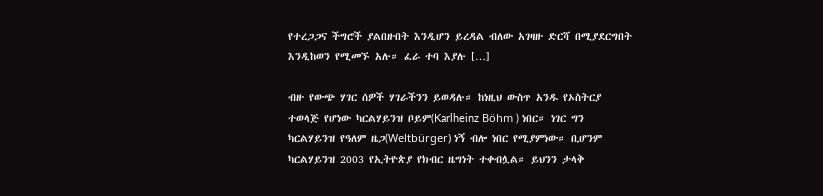የተረጋጋና ችግሮች ያልበዙበት እንዲሆን ይረዳል ብለው አገዛዙ ድርሻ በሚያደርግበት እንዲከወን የሚመኙ አሉ። ፈራ ተባ እያሉ […]

ብዙ የውጭ ሃገር ሰዎች ሃገራችንን ይወዳሉ። ከነዚህ ውስጥ አንዱ የኦስትርያ ተወላጅ የሆነው ካርልሃይንዝ ቦይም(Karlheinz Böhm ) ነበር። ነገር ግን ካርልሃይንዝ የዓለም ዜጋ(Weltbürger) ነኝ ብሎ ነበር የሚያምነው። ቢሆንም ካርልሃይንዝ 2003 የኢትዮጵያ የክብር ዜግነት ተቀብሏል። ይህንን ታላቅ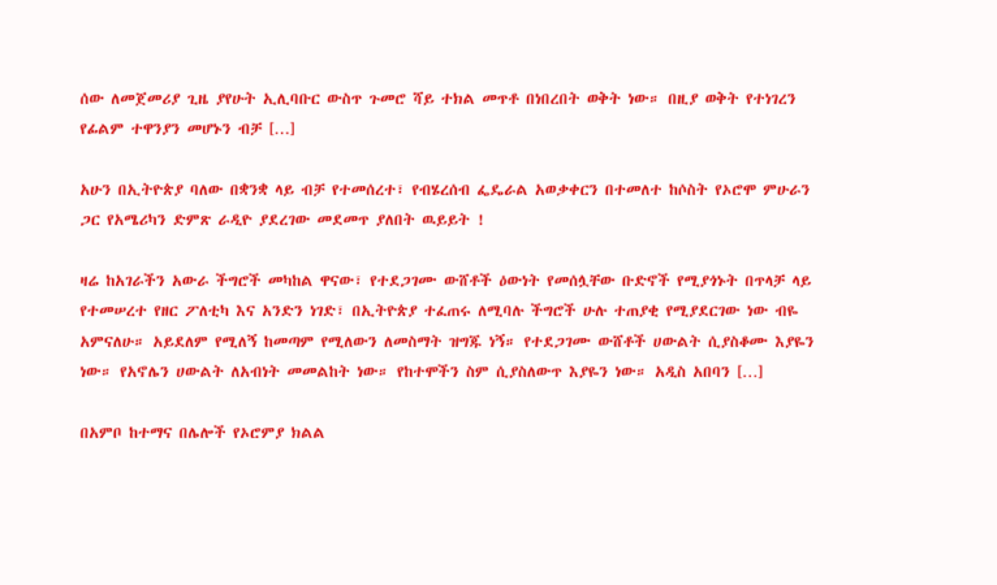ሰው ለመጀመሪያ ጊዜ ያየሁት ኢሊባቡር ውስጥ ጉመሮ ሻይ ተክል መጥቶ በነበረበት ወቅት ነው። በዚያ ወቅት የተነገረን የፊልም ተዋንያን መሆኑን ብቻ […]

አሁን በኢትዮጵያ ባለው በቋንቋ ላይ ብቻ የተመሰረተ፣ የብሄረሰብ ፌዴራል አወቃቀርን በተመለተ ከሶስት የኦሮሞ ምሁራን ጋር የአሜሪካን ድምጽ ራዲዮ ያደረገው መደመጥ ያለበት ዉይይት !

ዛሬ ከአገራችን አውራ ችግሮች መካከል ዋናው፣ የተደጋገሙ ውሸቶች ዕውነት የመሰሏቸው ቡድኖች የሚያጎኑት በጥላቻ ላይ የተመሠረተ የዘር ፖለቲካ እና አንድን ነገድ፣ በኢትዮጵያ ተፈጠሩ ለሚባሉ ችግሮች ሁሉ ተጠያቂ የሚያደርገው ነው ብዬ አምናለሁ። አይደለም የሚለኝ ከመጣም የሚለውን ለመስማት ዝግጁ ነኝ። የተደጋገሙ ውሸቶች ሀውልት ሲያስቆሙ እያዬን ነው። የአኖሌን ሀውልት ለአብነት መመልከት ነው። የከተሞችን ስም ሲያስለውጥ እያዬን ነው። አዲስ አበባን […]

በአምቦ ከተማና በሌሎች የኦሮምያ ክልል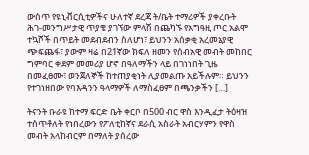ውስጥ የዩኒቭርሲቲዎችና ሁለተኛ ደረጃ ት/ቤት ተማሪዎች ያቀረቡት ሕገ-መንግሥታዊ ጥያቄ ያገኘው ምላሽ በጨካኙ የአግዓዚ ጦር አልሞ ተኳሾች በጥይት መደብደብን ስለሆነ፣ ይህንን አሰቃቂ አረመኔያዊ ጭፍጨፋ፣ ያውም ዛሬ በ21ኛው ክፍለ ዘመን የሰብአዊ መብት መከበር ግምባር ቀደም መመሪያ ሆኖ በዓለማችን ላይ በገነነበት ጊዜ በመፈፀሙ፣ ወንጀለኞች ከተጠያቂነት ሊያመልጡ አይችሉም። ይህንን የተገነዘበው የባእዳንን ዓላማዎች ለማስፈፀም በጫንቃችን […]

ትናንት ቡራዩ ከተማ ፍርድ ቤት ቀርቦ በ500 ብር ዋስ እንዲፈታ ትዕዛዝ ተሰጥቶለት የነበረውን የፖለቲከኛና ደራሲ አስራት አብርሃምን የዋስ መብት አላከብርም በማለት ያሰረው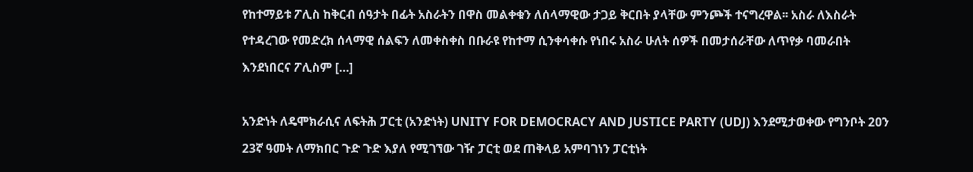የከተማይቱ ፖሊስ ከቅርብ ሰዓታት በፊት አስራትን በዋስ መልቀቁን ለሰላማዊው ታጋይ ቅርበት ያላቸው ምንጮች ተናግረዋል፡፡ አስራ ለእስራት የተዳረገው የመድረክ ሰላማዊ ሰልፍን ለመቀስቀስ በቡራዩ የከተማ ሲንቀሳቀሱ የነበሩ አስራ ሁለት ሰዎች በመታሰራቸው ለጥየቃ ባመራበት እንደነበርና ፖሊስም […]

አንድነት ለዴሞክራሲና ለፍትሕ ፓርቲ (አንድነት) UNITY FOR DEMOCRACY AND JUSTICE PARTY (UDJ) እንደሚታወቀው የግንቦት 2ዐን 23ኛ ዓመት ለማክበር ጉድ ጉድ እያለ የሚገኘው ገዥ ፓርቲ ወደ ጠቅላይ አምባገነን ፓርቲነት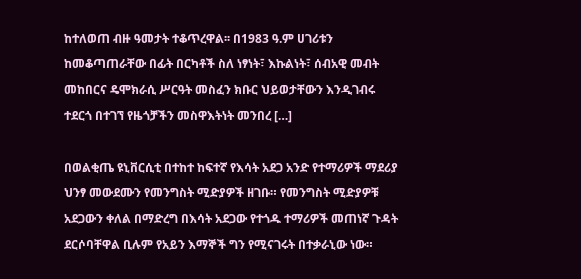ከተለወጠ ብዙ ዓመታት ተቆጥረዋል፡፡ በ1983 ዓ.ም ሀገሪቱን ከመቆጣጠራቸው በፊት በርካቶች ስለ ነፃነት፣ እኩልነት፣ ሰብአዊ መብት መከበርና ዴሞክራሲ ሥርዓት መስፈን ክቡር ህይወታቸውን እንዲገብሩ ተደርጎ በተገኘ የዜጎቻችን መስዋእትነት መንበረ […]

በወልቂጤ ዩኒቨርሲቲ በተከተ ከፍተኛ የእሳት አደጋ አንድ የተማሪዎች ማደሪያ ህንፃ መውደሙን የመንግስት ሚድያዎች ዘገቡ። የመንግስት ሚድያዎቹ አደጋውን ቀለል በማድረግ በእሳት አደጋው የተጎዱ ተማሪዎች መጠነኛ ጉዳት ደርሶባቸዋል ቢሉም የአይን እማኞች ግን የሚናገሩት በተቃራኒው ነው።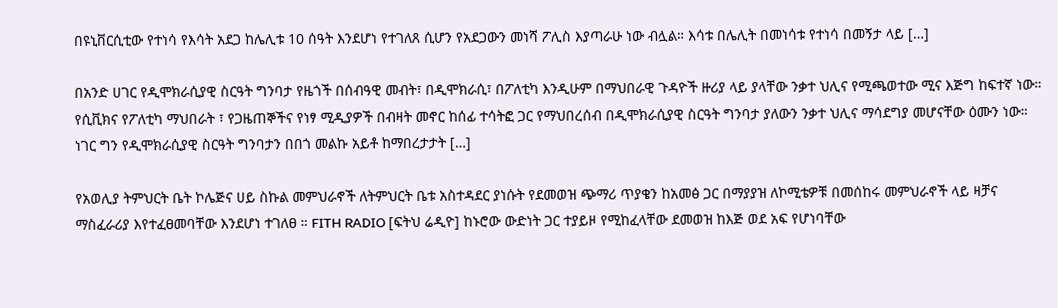በዩኒቨርሲቲው የተነሳ የእሳት አደጋ ከሌሊቱ 10 ሰዓት እንደሆነ የተገለጸ ሲሆን የአደጋውን መነሻ ፖሊስ እያጣራሁ ነው ብሏል። እሳቱ በሌሊት በመነሳቱ የተነሳ በመኝታ ላይ […]

በአንድ ሀገር የዲሞክራሲያዊ ስርዓት ግንባታ የዜጎች በሰብዓዊ መብት፣ በዲሞክራሲ፣ በፖለቲካ እንዲሁም በማህበራዊ ጉዳዮች ዙሪያ ላይ ያላቸው ንቃተ ህሊና የሚጫወተው ሚና እጅግ ከፍተኛ ነው። የሲቪክና የፖለቲካ ማህበራት ፣ የጋዜጠኞችና የነፃ ሚዲያዎች በብዛት መኖር ከሰፊ ተሳትፎ ጋር የማህበረሰብ በዲሞክራሲያዊ ስርዓት ግንባታ ያለውን ንቃተ ህሊና ማሳደግያ መሆናቸው ዕሙን ነው። ነገር ግን የዲሞክራሲያዊ ስርዓት ግንባታን በበጎ መልኩ አይቶ ከማበረታታት […]

የአወሊያ ትምህርት ቤት ኮሌጅና ሀይ ስኩል መምህራኖች ለትምህርት ቤቱ አስተዳደር ያነሱት የደመወዝ ጭማሪ ጥያቄን ከአመፅ ጋር በማያያዝ ለኮሚቴዎቹ በመሰከሩ መምህራኖች ላይ ዛቻና ማስፈራሪያ እየተፈፀመባቸው እንደሆነ ተገለፀ ። FITH RADIO [ፍትህ ሬዲዮ] ከኑሮው ውድነት ጋር ተያይዞ የሚከፈላቸው ደመወዝ ከእጅ ወደ አፍ የሆነባቸው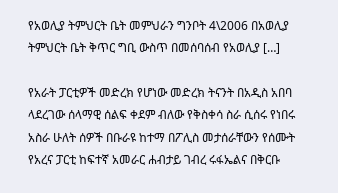የአወሊያ ትምህርት ቤት መምህራን ግንቦት 4\2006 በአወሊያ ትምህርት ቤት ቅጥር ግቢ ውስጥ በመሰባሰብ የአወሊያ […]

የአራት ፓርቲዎች መድረክ የሆነው መድረክ ትናንት በአዲስ አበባ ላደረገው ሰላማዊ ሰልፍ ቀደም ብለው የቅስቀሳ ስራ ሲሰሩ የነበሩ አስራ ሁለት ሰዎች በቡራዩ ከተማ በፖሊስ መታሰራቸውን የሰሙት የአረና ፓርቲ ከፍተኛ አመራር ሐብታይ ገብረ ሩፋኤልና በቅርቡ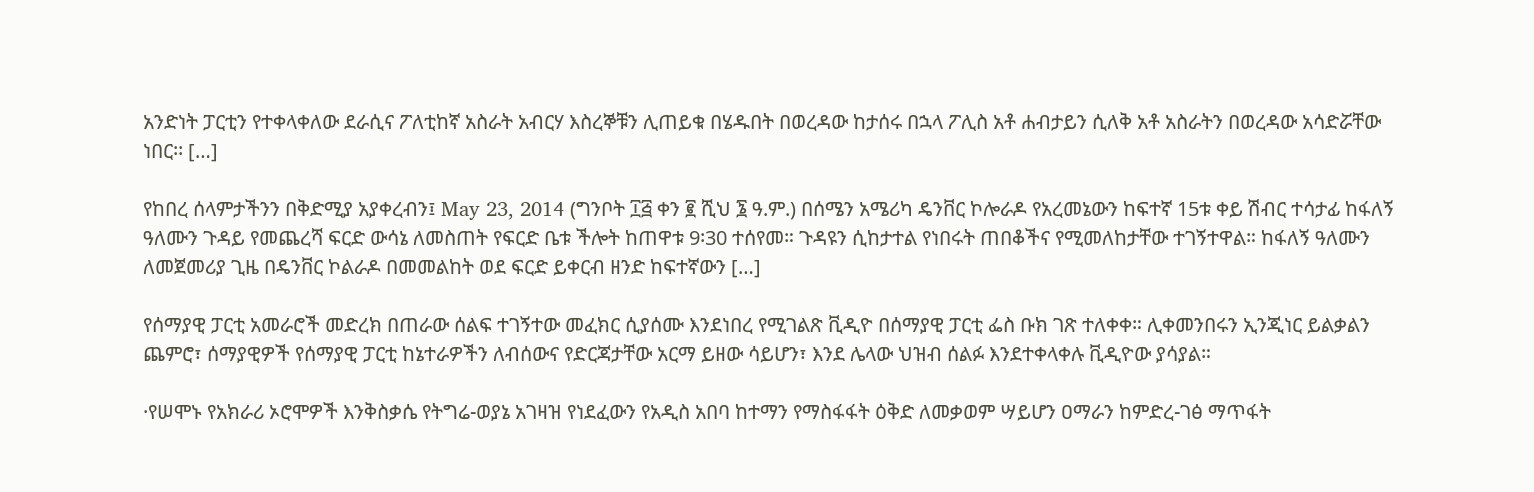አንድነት ፓርቲን የተቀላቀለው ደራሲና ፖለቲከኛ አስራት አብርሃ እስረኞቹን ሊጠይቁ በሄዱበት በወረዳው ከታሰሩ በኋላ ፖሊስ አቶ ሐብታይን ሲለቅ አቶ አስራትን በወረዳው አሳድሯቸው ነበር፡፡ […]

የከበረ ሰላምታችንን በቅድሚያ አያቀረብን፤ May 23, 2014 (ግንቦት ፲፭ ቀን ፪ ሺህ ፮ ዓ.ም.) በሰሜን አሜሪካ ዴንቨር ኮሎራዶ የአረመኔውን ከፍተኛ 15ቱ ቀይ ሽብር ተሳታፊ ከፋለኝ ዓለሙን ጉዳይ የመጨረሻ ፍርድ ውሳኔ ለመስጠት የፍርድ ቤቱ ችሎት ከጠዋቱ 9፡30 ተሰየመ። ጉዳዩን ሲከታተል የነበሩት ጠበቆችና የሚመለከታቸው ተገኝተዋል። ከፋለኝ ዓለሙን ለመጀመሪያ ጊዜ በዴንቨር ኮልራዶ በመመልከት ወደ ፍርድ ይቀርብ ዘንድ ከፍተኛውን […]

የሰማያዊ ፓርቲ አመራሮች መድረክ በጠራው ሰልፍ ተገኝተው መፈክር ሲያሰሙ እንደነበረ የሚገልጽ ቪዲዮ በሰማያዊ ፓርቲ ፌስ ቡክ ገጽ ተለቀቀ። ሊቀመንበሩን ኢንጂነር ይልቃልን ጨምሮ፣ ሰማያዊዎች የሰማያዊ ፓርቲ ከኔተራዎችን ለብሰውና የድርጃታቸው አርማ ይዘው ሳይሆን፣ እንደ ሌላው ህዝብ ሰልፉ እንደተቀላቀሉ ቪዲዮው ያሳያል።

·የሠሞኑ የአክራሪ ኦሮሞዎች እንቅስቃሴ የትግሬ-ወያኔ አገዛዝ የነደፈውን የአዲስ አበባ ከተማን የማስፋፋት ዕቅድ ለመቃወም ሣይሆን ዐማራን ከምድረ-ገፅ ማጥፋት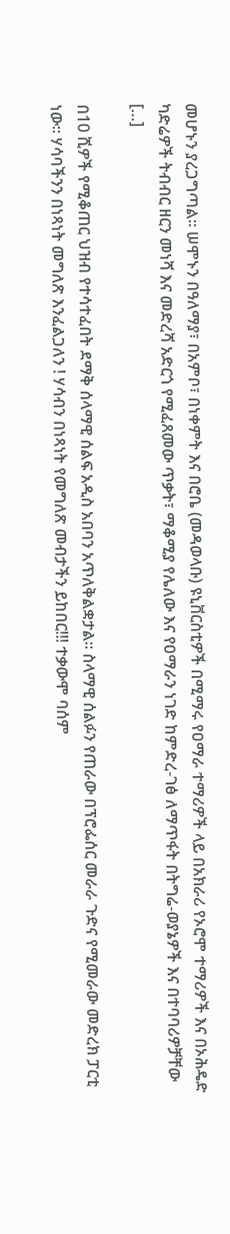መሆኑን ያረጋግጣል። ሠሞኑን በዓለማያ፣ በአምቦ፣ በነቀምት እና በሮቤ (መዳወላቡ) ዩኒቨርስቲዎች በሚማሩ የዐማራ ተማሪዎች ላይ በአክራሪ የኦሮሞ ተማሪዎች እና በኦሕዴድ ካድሬዎች ትብብር ዘርን መነሻ እና መድረሻ አድርጎ የሚፈጸመው ጥቃት፣ ማቆሚያ የሌለው እና የዐማራን ነገድ ከምድረ-ገፅ ለማጥፋት በትግሬ-ወያኔዎች እና በተባባሪዎቻቸው […]

በ10 ሺዎች የሚቆጠር ህዝብ የተሳተፈበት ደማቅ ሰላማዊ ሰልፍ አዲስ አበባን አጥለቅልቋታል። ስላማዊ ሰልፉን የጠራው በፕሮፌሰር መራራ ጉድና የሚመራው መድረክ ፓርቲ ነው። ሃሳባችንን በነጻነት መግለጽ እንፈልጋለን ! ሃሳብን በነጻነት የመግለጽ መብታችን ይከበር!!! ተቃውሞ ባሰም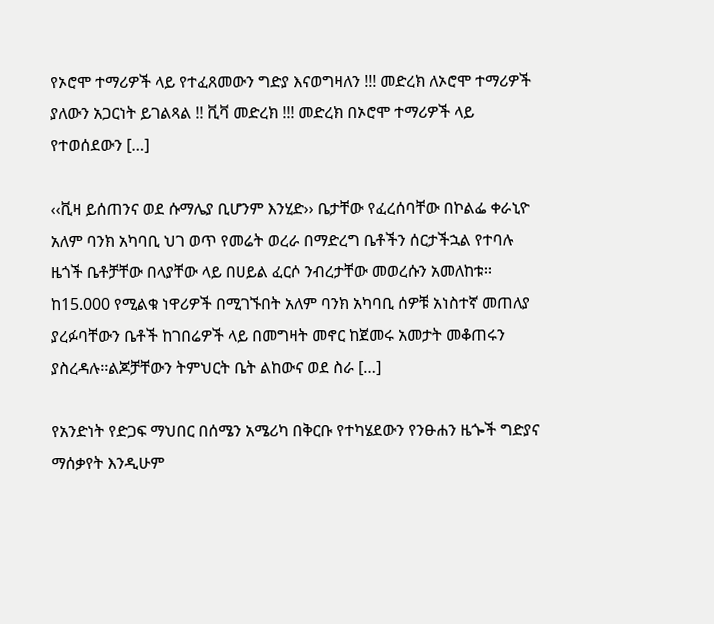የኦሮሞ ተማሪዎች ላይ የተፈጸመውን ግድያ እናወግዛለን !!! መድረክ ለኦሮሞ ተማሪዎች ያለውን አጋርነት ይገልጻል !! ቪቫ መድረክ !!! መድረክ በኦሮሞ ተማሪዎች ላይ የተወሰደውን […]

‹‹ቪዛ ይሰጠንና ወደ ሱማሌያ ቢሆንም እንሂድ›› ቤታቸው የፈረሰባቸው በኮልፌ ቀራኒዮ አለም ባንክ አካባቢ ህገ ወጥ የመሬት ወረራ በማድረግ ቤቶችን ሰርታችኋል የተባሉ ዜጎች ቤቶቻቸው በላያቸው ላይ በሀይል ፈርሶ ንብረታቸው መወረሱን አመለከቱ፡፡ ከ15.000 የሚልቁ ነዋሪዎች በሚገኙበት አለም ባንክ አካባቢ ሰዎቹ አነስተኛ መጠለያ ያረፉባቸውን ቤቶች ከገበሬዎች ላይ በመግዛት መኖር ከጀመሩ አመታት መቆጠሩን ያስረዳሉ፡፡ልጆቻቸውን ትምህርት ቤት ልከውና ወደ ስራ […]

የአንድነት የድጋፍ ማህበር በሰሜን አሜሪካ በቅርቡ የተካሄደውን የንፁሐን ዜጐች ግድያና ማሰቃየት እንዲሁም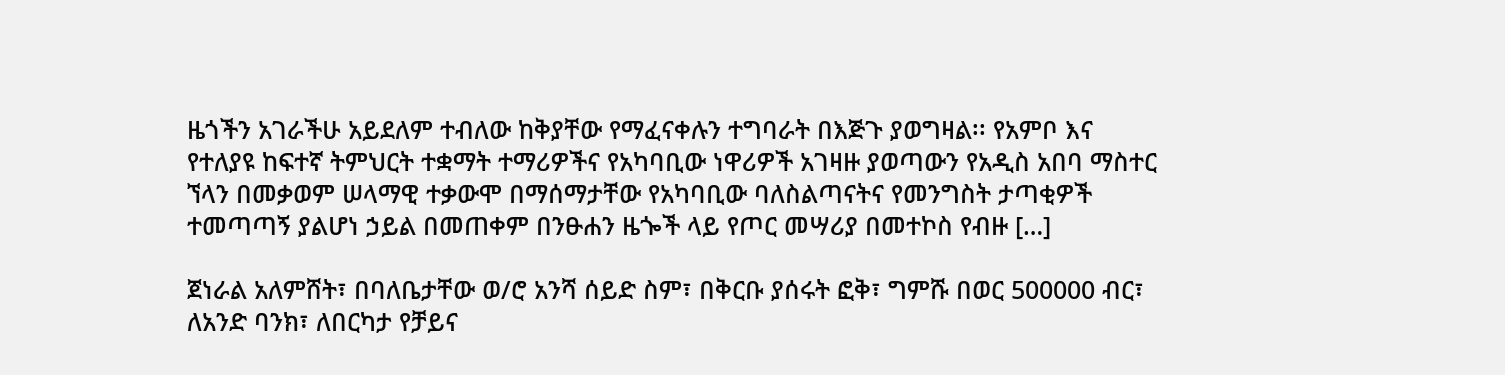ዜጎችን አገራችሁ አይደለም ተብለው ከቅያቸው የማፈናቀሉን ተግባራት በእጅጉ ያወግዛል፡፡ የአምቦ እና የተለያዩ ከፍተኛ ትምህርት ተቋማት ተማሪዎችና የአካባቢው ነዋሪዎች አገዛዙ ያወጣውን የአዲስ አበባ ማስተር ኘላን በመቃወም ሠላማዊ ተቃውሞ በማሰማታቸው የአካባቢው ባለስልጣናትና የመንግስት ታጣቂዎች ተመጣጣኝ ያልሆነ ኃይል በመጠቀም በንፁሐን ዜጐች ላይ የጦር መሣሪያ በመተኮስ የብዙ […]

ጀነራል አለምሸት፣ በባለቤታቸው ወ/ሮ አንሻ ሰይድ ስም፣ በቅርቡ ያሰሩት ፎቅ፣ ግምሹ በወር 500000 ብር፣ ለአንድ ባንክ፣ ለበርካታ የቻይና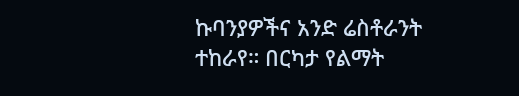ኩባንያዎችና አንድ ሬስቶራንት ተከራየ። በርካታ የልማት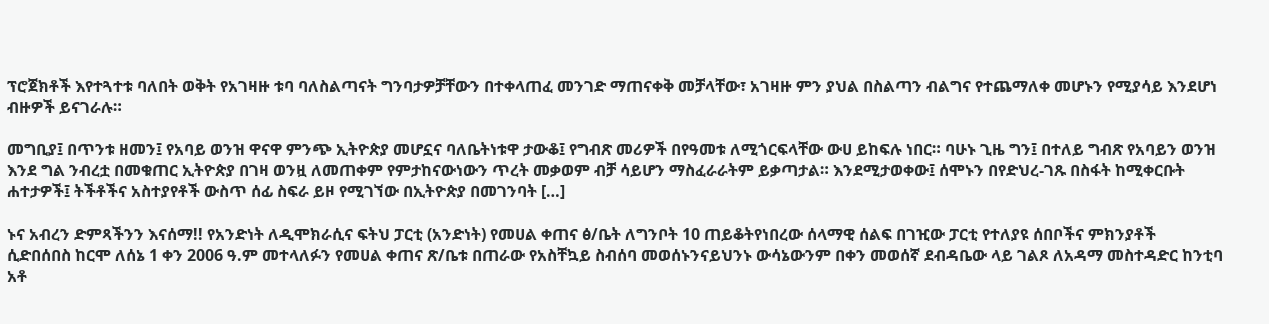ፕሮጀክቶች እየተጓተቱ ባለበት ወቅት የአገዛዙ ቱባ ባለስልጣናት ግንባታዎቻቸውን በተቀላጠፈ መንገድ ማጠናቀቅ መቻላቸው፣ አገዛዙ ምን ያህል በስልጣን ብልግና የተጨማለቀ መሆኑን የሚያሳይ እንደሆነ ብዙዎች ይናገራሉ።

መግቢያ፤ በጥንቱ ዘመን፤ የአባይ ወንዝ ዋናዋ ምንጭ ኢትዮጵያ መሆኗና ባለቤትነቱዋ ታውቆ፤ የግብጽ መሪዎች በየዓመቱ ለሚጎርፍላቸው ውሀ ይከፍሉ ነበር። ባሁኑ ጊዜ ግን፤ በተለይ ግብጽ የአባይን ወንዝ እንደ ግል ንብረቷ በመቁጠር ኢትዮጵያ በገዛ ወንዟ ለመጠቀም የምታከናውነውን ጥረት መቃወም ብቻ ሳይሆን ማስፈራራትም ይቃጣታል። እንደሚታወቀው፤ ሰሞኑን በየድህረ-ገጹ በስፋት ከሚቀርቡት ሐተታዎች፤ ትችቶችና አስተያየቶች ውስጥ ሰፊ ስፍራ ይዞ የሚገኘው በኢትዮጵያ በመገንባት […]

ኑና አብረን ድምጻችንን እናሰማ!! የአንድነት ለዲሞክራሲና ፍትህ ፓርቲ (አንድነት) የመሀል ቀጠና ፅ/ቤት ለግንቦት 10 ጠይቆትየነበረው ሰላማዊ ሰልፍ በገዢው ፓርቲ የተለያዩ ሰበቦችና ምክንያቶች ሲድበሰበስ ከርሞ ለሰኔ 1 ቀን 2006 ዓ.ም መተላለፉን የመሀል ቀጠና ጽ/ቤቱ በጠራው የአስቸኳይ ስብሰባ መወሰኑንናይህንኑ ውሳኔውንም በቀን መወሰኛ ደብዳቤው ላይ ገልጾ ለአዳማ መስተዳድር ከንቲባ አቶ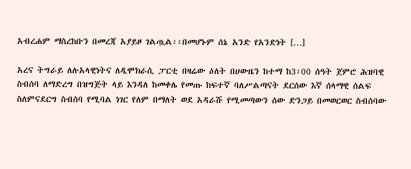አብረሐም ማስረከቡን በመረጃ አያይዞ ገልጧል፡፡በመሆኑም ሰኔ አንድ የአንድነት […]

አረና ትግራይ ለሉአላዊነትና ለዲሞክራሲ ፓርቲ በዛሬው ዕለት በሀውዜን ከተማ ከ3፡00 ሰዓት ጀምሮ ሕዝባዊ ስብሰባ ለማድረግ በዝግጅት ላይ እንዳለ ከመቀሌ የመጡ ከፍተኛ ባለሥልጣናት ደርሰው እኛ ሰላማዊ ሰልፍ ስለምናደርግ ስብሰባ የሚባል ነገር የለም በማለት ወደ አዳራሹ የሚመጣውን ሰው ድንጋይ በመወርወር ስብሰባው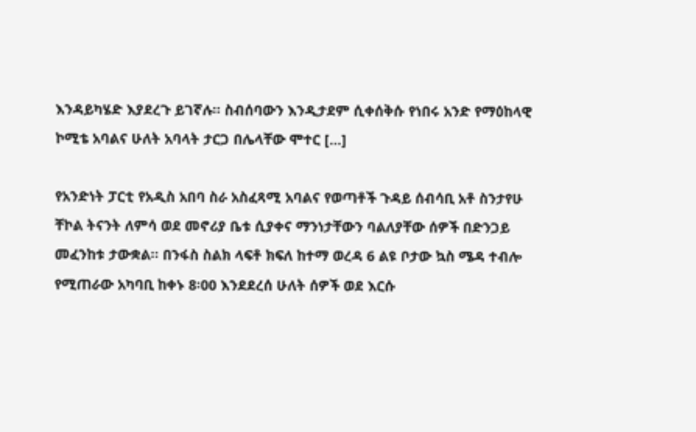እንዳይካሄድ እያደረጉ ይገኛሉ፡፡ ስብሰባውን እንዲታደም ሲቀሰቅሱ የነበሩ አንድ የማዕከላዊ ኮሚቴ አባልና ሁለት አባላት ታርጋ በሌላቸው ሞተር […]

የአንድነት ፓርቲ የአዲስ አበባ ስራ አስፈጻሚ አባልና የወጣቶች ጉዳይ ሰብሳቢ አቶ ስንታየሁ ቸኮል ትናንት ለምሳ ወደ መኖሪያ ቤቱ ሲያቀና ማንነታቸውን ባልለያቸው ሰዎች በድንጋይ መፈንከቱ ታውቋል፡፡ በንፋስ ስልክ ላፍቶ ክፍለ ከተማ ወረዳ 6 ልዩ ቦታው ኳስ ሜዳ ተብሎ የሚጠራው አካባቢ ከቀኑ 8፡00 እንደደረሰ ሁለት ሰዎች ወደ እርሱ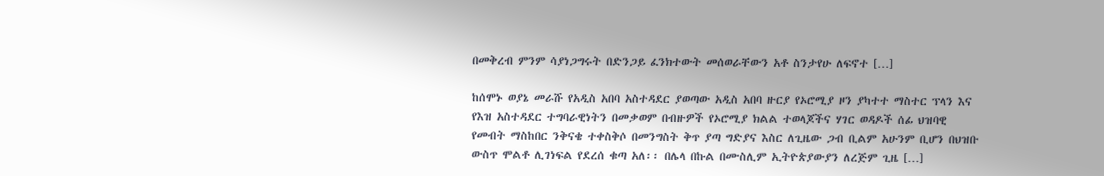በመቅረብ ምንም ሳያነጋግሩት በድንጋይ ፈንክተውት መሰወራቸውን አቶ ስንታየሁ ለፍኖተ […]

ከሰሞኑ ወያኔ መራሹ የአዲስ አበባ አስተዳደር ያወጣው አዲስ አበባ ዙርያ የኦሮሚያ ዞን ያካተተ ማስተር ፕላን እና የእዝ አስተዳደር ተግባራዊነትን በመቃወም በብዙዎች የኦሮሚያ ክልል ተወላጆችና ሃገር ወዳዶች ሰፊ ህዝባዊ የመብት ማስከበር ንቅናቄ ተቀስቅሶ በመንግስት ቅጥ ያጣ ግድያና እስር ለጊዜው ጋብ ቢልም አሁንም ቢሆን በህዝቡ ውስጥ ሞልቶ ሊገነፍል የደረሰ ቁጣ አለ፡፡ በሌላ በኩል በሙስሊም ኢትዮጵያውያን ለረጅም ጊዜ […]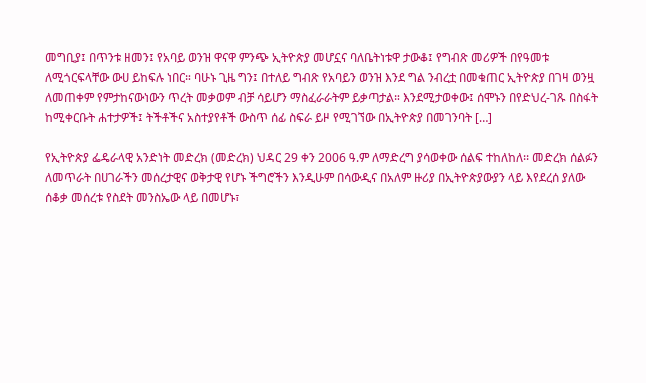መግቢያ፤ በጥንቱ ዘመን፤ የአባይ ወንዝ ዋናዋ ምንጭ ኢትዮጵያ መሆኗና ባለቤትነቱዋ ታውቆ፤ የግብጽ መሪዎች በየዓመቱ ለሚጎርፍላቸው ውሀ ይከፍሉ ነበር። ባሁኑ ጊዜ ግን፤ በተለይ ግብጽ የአባይን ወንዝ እንደ ግል ንብረቷ በመቁጠር ኢትዮጵያ በገዛ ወንዟ ለመጠቀም የምታከናውነውን ጥረት መቃወም ብቻ ሳይሆን ማስፈራራትም ይቃጣታል። እንደሚታወቀው፤ ሰሞኑን በየድህረ-ገጹ በስፋት ከሚቀርቡት ሐተታዎች፤ ትችቶችና አስተያየቶች ውስጥ ሰፊ ስፍራ ይዞ የሚገኘው በኢትዮጵያ በመገንባት […]

የኢትዮጵያ ፌዴራላዊ አንድነት መድረክ (መድረክ) ህዳር 29 ቀን 2006 ዓ.ም ለማድረግ ያሳወቀው ሰልፍ ተከለከለ፡፡ መድረክ ሰልፉን ለመጥራት በሀገራችን መሰረታዊና ወቅታዊ የሆኑ ችግሮችን እንዲሁም በሳውዲና በአለም ዙሪያ በኢትዮጵያውያን ላይ እየደረሰ ያለው ሰቆቃ መሰረቱ የስደት መንስኤው ላይ በመሆኑ፣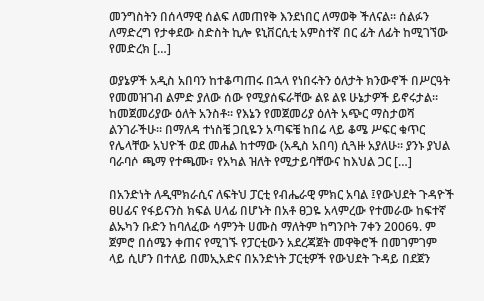መንግስትን በሰላማዊ ሰልፍ ለመጠየቅ እንደነበር ለማወቅ ችለናል፡፡ ሰልፉን ለማድረግ የታቀደው ስድስት ኪሎ ዩኒቨርሲቲ አምስተኛ በር ፊት ለፊት ከሚገኘው የመድረክ […]

ወያኔዎች አዲስ አበባን ከተቆጣጠሩ በኋላ የነበሩትን ዕለታት ክንውኖች በሥርዓት የመመዝገብ ልምድ ያለው ሰው የሚያሰፍራቸው ልዩ ልዩ ሁኔታዎች ይኖሩታል። ከመጀመሪያው ዕለት አንስቶ። የእኔን የመጀመሪያ ዕለት አጭር ማስታወሻ ልንገራችሁ። በማለዳ ተነስቼ ጋቢዬን አጣፍቼ ከበሬ ላይ ቆሜ ሥፍር ቁጥር የሌላቸው አህዮች ወደ መሐል ከተማው (አዲስ አበባ) ሲጓዙ አያለሁ። ያንኑ ያህል ባራባሶ ጫማ የተጫሙ፣ የአካል ዝለት የሚታይባቸውና ከእህል ጋር […]

በአንድነት ለዲሞክራሲና ለፍትህ ፓርቲ የብሔራዊ ምክር አባል ፤የውህደት ጉዳዮች ፀሀፊና የፋይናንስ ክፍል ሀላፊ በሆኑት በአቶ ፀጋዬ አላምረው የተመራው ከፍተኛ ልኡካን ቡድን ከባለፈው ሳምንት ሀሙስ ማለትም ከግንቦት 7ቀን 2006ዓ. ም ጀምሮ በሰሜን ቀጠና የሚገኙ የፓርቲውን አደረጃጀት መዋቅሮች በመገምገም ላይ ሲሆን በተለይ በመኢአድና በአንድነት ፓርቲዎች የውህደት ጉዳይ በደጀን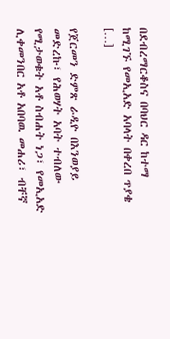በደብረማርቆስና በባህር ዳር ከተማ ከሚገኙ የመኢአድ አባላት በቀረበ ጥያቄ […]

የጀርመን ድምጽ ራዲዮ በእንወያይ መድረኩ፣ የሕወሃት አባት ተብለው የሚታወቁት አቶ ስብሐት ነጋ፣ የመኢአድ ሊቀመንበር አቶ አበባዉ መሐሪ፣ ብቸኛ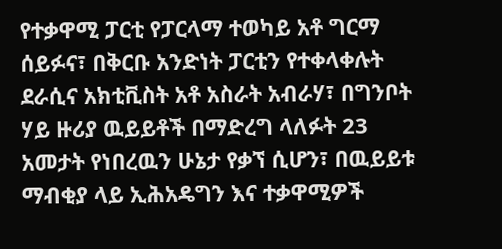የተቃዋሚ ፓርቲ የፓርላማ ተወካይ አቶ ግርማ ሰይፉና፣ በቅርቡ አንድነት ፓርቲን የተቀላቀሉት ደራሲና አክቲቪስት አቶ አስራት አብራሃ፣ በግንቦት ሃይ ዙሪያ ዉይይቶች በማድረግ ላለፉት 23 አመታት የነበረዉን ሁኔታ የቃኘ ሲሆን፣ በዉይይቱ ማብቂያ ላይ ኢሕአዴግን እና ተቃዋሚዎች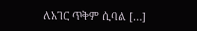ለአገር ጥቅም ሲባል […]